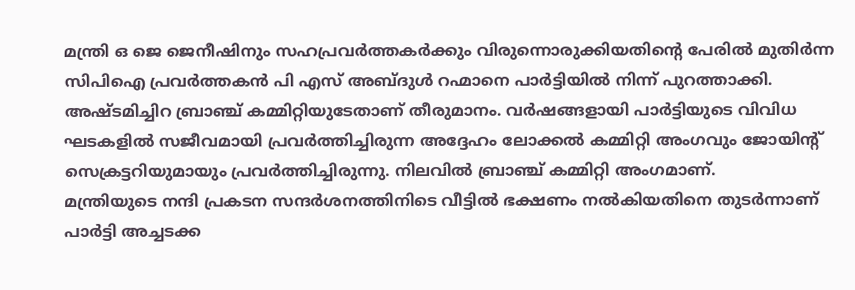മന്ത്രി ഒ ജെ ജെനീഷിനും സഹപ്രവർത്തകർക്കും വിരുന്നൊരുക്കിയതിൻ്റെ പേരിൽ മുതിർന്ന സിപിഐ പ്രവർത്തകൻ പി എസ് അബ്ദുൾ റഹ്മാനെ പാർട്ടിയിൽ നിന്ന് പുറത്താക്കി. അഷ്ടമിച്ചിറ ബ്രാഞ്ച് കമ്മിറ്റിയുടേതാണ് തീരുമാനം. വർഷങ്ങളായി പാർട്ടിയുടെ വിവിധ ഘടകളിൽ സജീവമായി പ്രവർത്തിച്ചിരുന്ന അദ്ദേഹം ലോക്കൽ കമ്മിറ്റി അംഗവും ജോയിൻ്റ് സെക്രട്ടറിയുമായും പ്രവർത്തിച്ചിരുന്നു. നിലവിൽ ബ്രാഞ്ച് കമ്മിറ്റി അംഗമാണ്.
മന്ത്രിയുടെ നന്ദി പ്രകടന സന്ദർശനത്തിനിടെ വീട്ടിൽ ഭക്ഷണം നൽകിയതിനെ തുടർന്നാണ് പാർട്ടി അച്ചടക്ക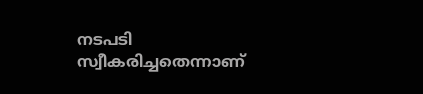നടപടി സ്വീകരിച്ചതെന്നാണ്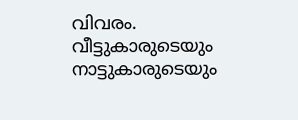വിവരം. വീട്ടുകാരുടെയും നാട്ടുകാരുടെയും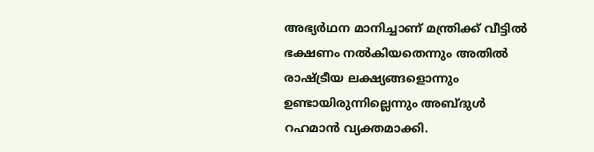അഭ്യർഥന മാനിച്ചാണ് മന്ത്രിക്ക് വീട്ടിൽ ഭക്ഷണം നൽകിയതെന്നും അതിൽ രാഷ്ട്രീയ ലക്ഷ്യങ്ങളൊന്നും ഉണ്ടായിരുന്നില്ലെന്നും അബ്ദുൾ റഹമാൻ വ്യക്തമാക്കി.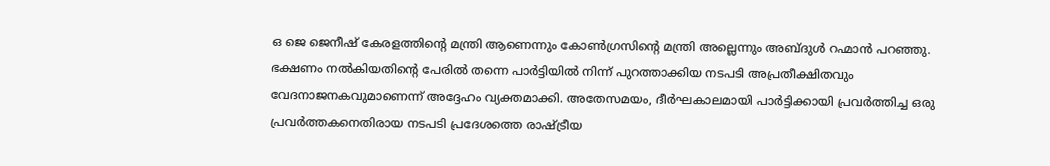ഒ ജെ ജെനീഷ് കേരളത്തിൻ്റെ മന്ത്രി ആണെന്നും കോൺഗ്രസിൻ്റെ മന്ത്രി അല്ലെന്നും അബ്ദുൾ റഹ്മാൻ പറഞ്ഞു. ഭക്ഷണം നൽകിയതിൻ്റെ പേരിൽ തന്നെ പാർട്ടിയിൽ നിന്ന് പുറത്താക്കിയ നടപടി അപ്രതീക്ഷിതവും വേദനാജനകവുമാണെന്ന് അദ്ദേഹം വ്യക്തമാക്കി. അതേസമയം, ദീർഘകാലമായി പാർട്ടിക്കായി പ്രവർത്തിച്ച ഒരു പ്രവർത്തകനെതിരായ നടപടി പ്രദേശത്തെ രാഷ്ട്രീയ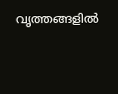വൃത്തങ്ങളിൽ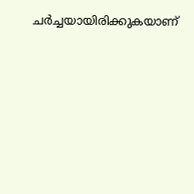ചർച്ചയായിരിക്കുകയാണ്